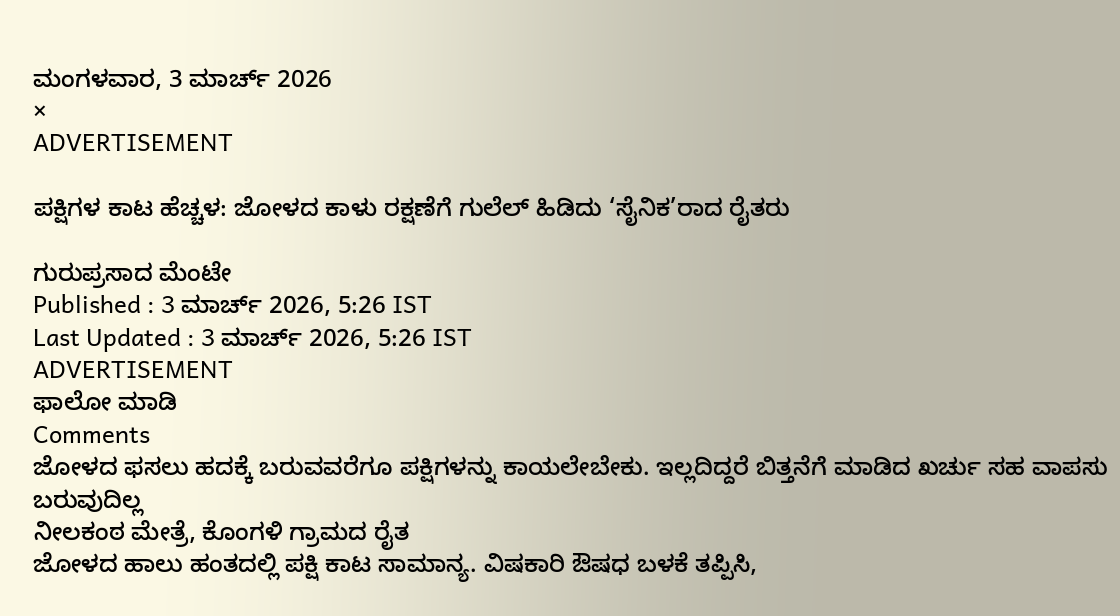ಮಂಗಳವಾರ, 3 ಮಾರ್ಚ್ 2026
×
ADVERTISEMENT

ಪಕ್ಷಿಗಳ ಕಾಟ ಹೆಚ್ಚಳ: ಜೋಳದ ಕಾಳು ರಕ್ಷಣೆಗೆ ಗುಲೆಲ್ ಹಿಡಿದು ‘ಸೈನಿಕ’ರಾದ ರೈತರು

ಗುರುಪ್ರಸಾದ ಮೆಂಟೇ
Published : 3 ಮಾರ್ಚ್ 2026, 5:26 IST
Last Updated : 3 ಮಾರ್ಚ್ 2026, 5:26 IST
ADVERTISEMENT
ಫಾಲೋ ಮಾಡಿ
Comments
ಜೋಳದ ಫಸಲು ಹದಕ್ಕೆ ಬರುವವರೆಗೂ ಪಕ್ಷಿಗಳನ್ನು ಕಾಯಲೇಬೇಕು. ಇಲ್ಲದಿದ್ದರೆ ಬಿತ್ತನೆಗೆ ಮಾಡಿದ ಖರ್ಚು ಸಹ ವಾಪಸು ಬರುವುದಿಲ್ಲ
ನೀಲಕಂಠ ಮೇತ್ರೆ, ಕೊಂಗಳಿ ಗ್ರಾಮದ ರೈತ
ಜೋಳದ ಹಾಲು ಹಂತದಲ್ಲಿ ಪಕ್ಷಿ ಕಾಟ ಸಾಮಾನ್ಯ. ವಿಷಕಾರಿ ಔಷಧ ಬಳಕೆ ತಪ್ಪಿಸಿ,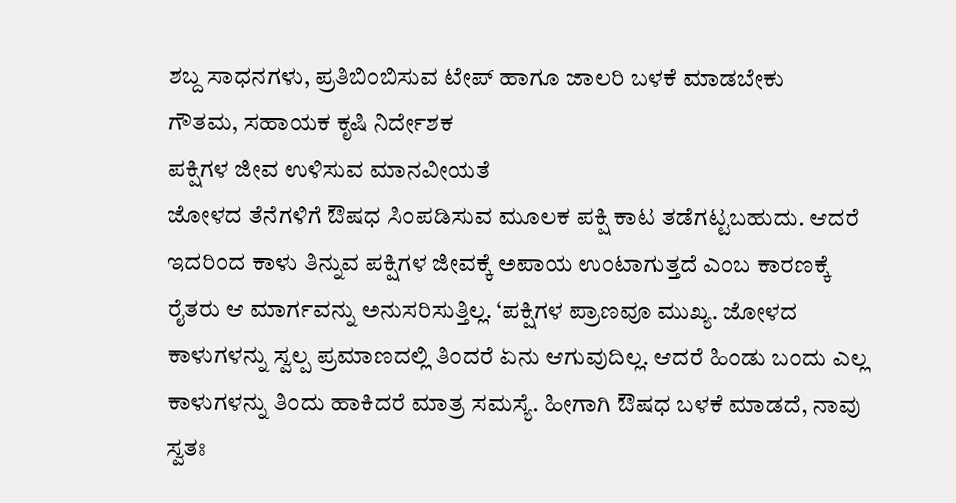ಶಬ್ದ ಸಾಧನಗಳು, ಪ್ರತಿಬಿಂಬಿಸುವ ಟೇಪ್ ಹಾಗೂ ಜಾಲರಿ ಬಳಕೆ ಮಾಡಬೇಕು
ಗೌತಮ, ಸಹಾಯಕ ಕೃಷಿ ನಿರ್ದೇಶಕ
ಪಕ್ಷಿಗಳ ಜೀವ ಉಳಿಸುವ ಮಾನವೀಯತೆ
ಜೋಳದ ತೆನೆಗಳಿಗೆ ಔಷಧ ಸಿಂಪಡಿಸುವ ಮೂಲಕ ಪಕ್ಷಿ ಕಾಟ ತಡೆಗಟ್ಟಬಹುದು. ಆದರೆ ಇದರಿಂದ ಕಾಳು ತಿನ್ನುವ ಪಕ್ಷಿಗಳ ಜೀವಕ್ಕೆ ಅಪಾಯ ಉಂಟಾಗುತ್ತದೆ ಎಂಬ ಕಾರಣಕ್ಕೆ ರೈತರು ಆ ಮಾರ್ಗವನ್ನು ಅನುಸರಿಸುತ್ತಿಲ್ಲ. ‘ಪಕ್ಷಿಗಳ ಪ್ರಾಣವೂ ಮುಖ್ಯ. ಜೋಳದ ಕಾಳುಗಳನ್ನು ಸ್ವಲ್ಪ ಪ್ರಮಾಣದಲ್ಲಿ ತಿಂದರೆ ಏನು ಆಗುವುದಿಲ್ಲ. ಆದರೆ ಹಿಂಡು ಬಂದು ಎಲ್ಲ ಕಾಳುಗಳನ್ನು ತಿಂದು ಹಾಕಿದರೆ ಮಾತ್ರ ಸಮಸ್ಯೆ. ಹೀಗಾಗಿ ಔಷಧ ಬಳಕೆ ಮಾಡದೆ, ನಾವು ಸ್ವತಃ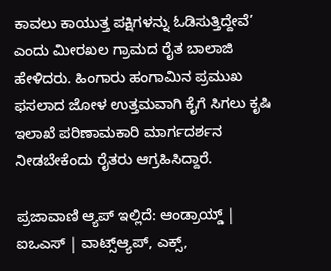ಕಾವಲು ಕಾಯುತ್ತ ಪಕ್ಷಿಗಳನ್ನು ಓಡಿಸುತ್ತಿದ್ದೇವೆ’ ಎಂದು ಮೀರಖಲ ಗ್ರಾಮದ ರೈತ ಬಾಲಾಜಿ ಹೇಳಿದರು. ಹಿಂಗಾರು ಹಂಗಾಮಿನ ಪ್ರಮುಖ ಫಸಲಾದ ಜೋಳ ಉತ್ತಮವಾಗಿ ಕೈಗೆ ಸಿಗಲು ಕೃಷಿ ಇಲಾಖೆ ಪರಿಣಾಮಕಾರಿ ಮಾರ್ಗದರ್ಶನ ನೀಡಬೇಕೆಂದು ರೈತರು ಆಗ್ರಹಿಸಿದ್ದಾರೆ.

ಪ್ರಜಾವಾಣಿ ಆ್ಯಪ್ ಇಲ್ಲಿದೆ: ಆಂಡ್ರಾಯ್ಡ್ | ಐಒಎಸ್ | ವಾಟ್ಸ್ಆ್ಯಪ್, ಎಕ್ಸ್,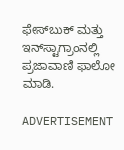ಫೇಸ್‌ಬುಕ್ ಮತ್ತು ಇನ್‌ಸ್ಟಾಗ್ರಾಂನಲ್ಲಿ ಪ್ರಜಾವಾಣಿ ಫಾಲೋ ಮಾಡಿ.

ADVERTISEMENT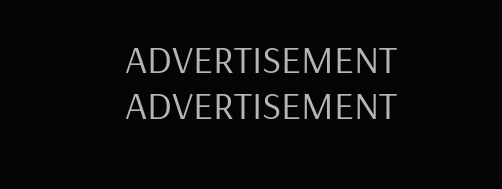ADVERTISEMENT
ADVERTISEMENT